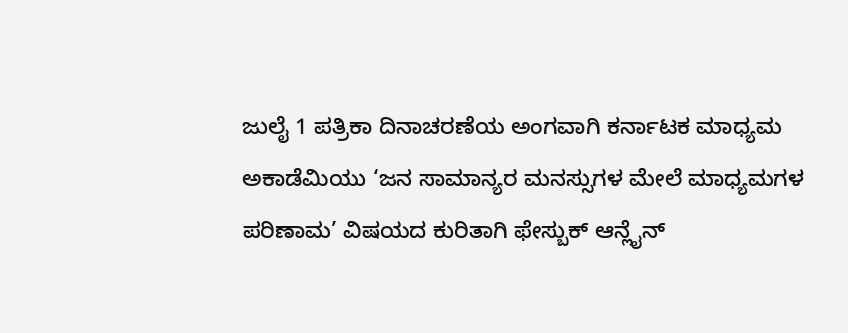ಜುಲೈ 1 ಪತ್ರಿಕಾ ದಿನಾಚರಣೆಯ ಅಂಗವಾಗಿ ಕರ್ನಾಟಕ ಮಾಧ್ಯಮ ಅಕಾಡೆಮಿಯು ‘ಜನ ಸಾಮಾನ್ಯರ ಮನಸ್ಸುಗಳ ಮೇಲೆ ಮಾಧ್ಯಮಗಳ ಪರಿಣಾಮ’ ವಿಷಯದ ಕುರಿತಾಗಿ ಫೇಸ್ಬುಕ್ ಆನ್ಲೈನ್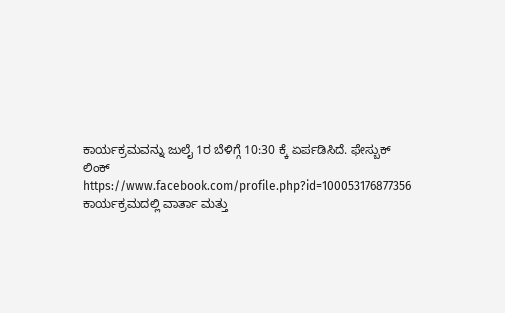ಕಾರ್ಯಕ್ರಮವನ್ನು ಜುಲೈ 1ರ ಬೆಳಿಗ್ಗೆ 10:30 ಕ್ಕೆ ಏರ್ಪಡಿಸಿದೆ. ಫೇಸ್ಬುಕ್ ಲಿಂಕ್ https://www.facebook.com/profile.php?id=100053176877356
ಕಾರ್ಯಕ್ರಮದಲ್ಲಿ ವಾರ್ತಾ ಮತ್ತು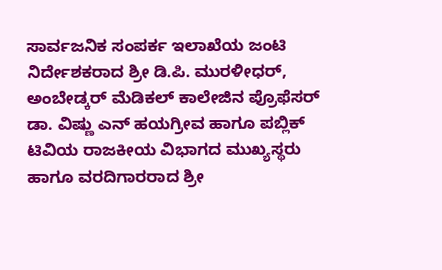ಸಾರ್ವಜನಿಕ ಸಂಪರ್ಕ ಇಲಾಖೆಯ ಜಂಟಿ ನಿರ್ದೇಶಕರಾದ ಶ್ರೀ ಡಿ.ಪಿ. ಮುರಳೀಧರ್, ಅಂಬೇಡ್ಕರ್ ಮೆಡಿಕಲ್ ಕಾಲೇಜಿನ ಪ್ರೊಫೆಸರ್ ಡಾ. ವಿಷ್ಣು ಎನ್ ಹಯಗ್ರೀವ ಹಾಗೂ ಪಬ್ಲಿಕ್ ಟಿವಿಯ ರಾಜಕೀಯ ವಿಭಾಗದ ಮುಖ್ಯಸ್ಥರು ಹಾಗೂ ವರದಿಗಾರರಾದ ಶ್ರೀ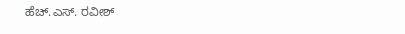ಹೆಚ್.ಎಸ್. ರವೀಶ್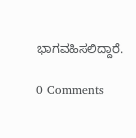ಭಾಗವಹಿಸಲಿದ್ದಾರೆ.

0 Comments